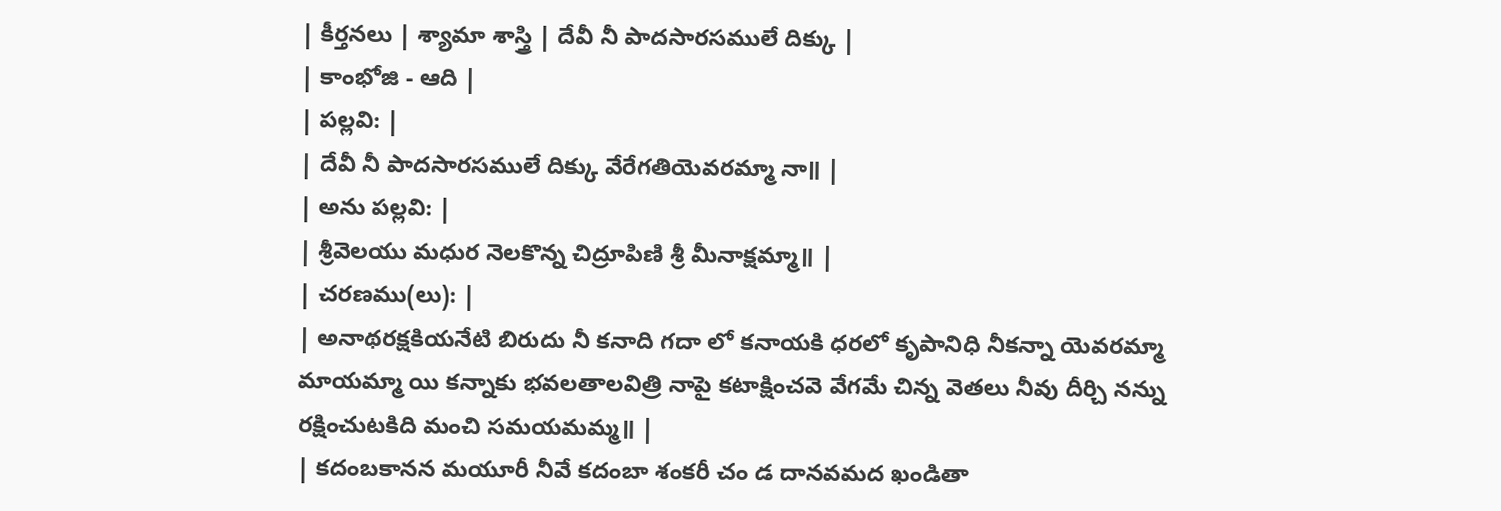| కీర్తనలు | శ్యామా శాస్త్రి | దేవీ నీ పాదసారసములే దిక్కు |
| కాంభోజి - ఆది |
| పల్లవి: |
| దేవీ నీ పాదసారసములే దిక్కు వేరేగతియెవరమ్మా నా॥ |
| అను పల్లవి: |
| శ్రీవెలయు మధుర నెలకొన్న చిద్రూపిణి శ్రీ మీనాక్షమ్మా॥ |
| చరణము(లు): |
| అనాథరక్షకియనేటి బిరుదు నీ కనాది గదా లో కనాయకి ధరలో కృపానిధి నీకన్నా యెవరమ్మా మాయమ్మా యి కన్నాకు భవలతాలవిత్రి నాపై కటాక్షించవె వేగమే చిన్న వెతలు నీవు దీర్చి నన్ను రక్షించుటకిది మంచి సమయమమ్మ॥ |
| కదంబకానన మయూరీ నీవే కదంబా శంకరీ చం డ దానవమద ఖండితా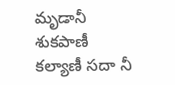మృడానీ శుకపాణీ కల్యాణీ సదా నీ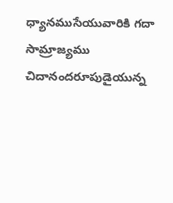ధ్యానముసేయువారికి గదా సామ్రాజ్యము చిదానందరూపుడైయున్న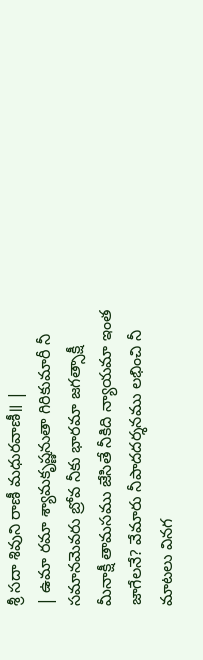శ్రీ సదా శివుని రాణీ మధురవాణీ॥ |
| ఉమా రమా శ్యామకృష్ణనుతా గిరికుమారీ నీ సమానమెవరు బ్రోవ నీకు భారమా జగత్సాక్షీ మీనాక్షీ తామసము జేసితే నీకిది న్యాయమా ఇంత జాగేలనే? వేమారు నీపాదదర్శనము లభించి నీ మాటలు వినగ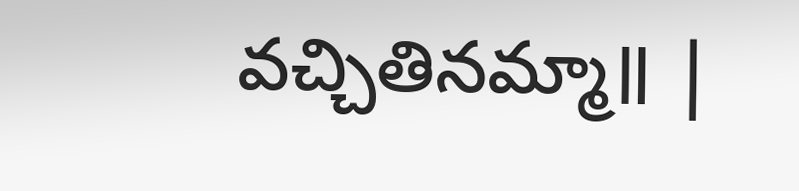వచ్చితినమ్మా॥ |